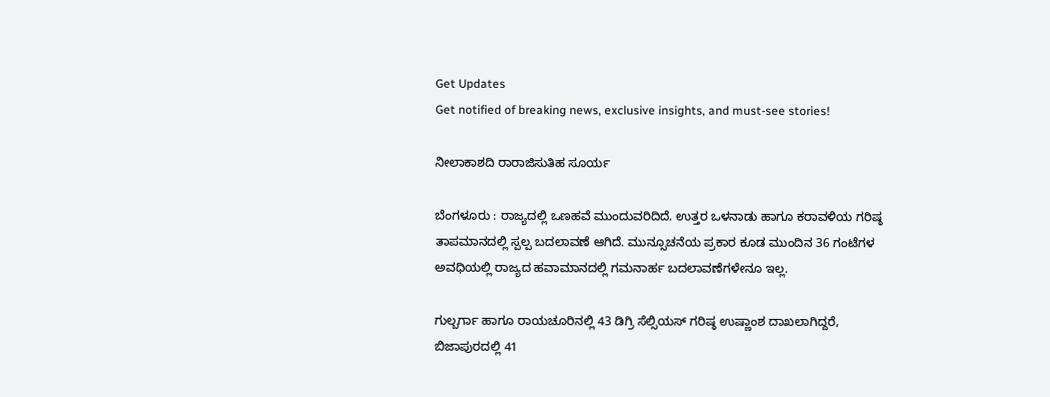Get Updates
Get notified of breaking news, exclusive insights, and must-see stories!

ನೀಲಾಕಾಶದಿ ರಾರಾಜಿಸುತಿಹ ಸೂರ್ಯ

ಬೆಂಗಳೂರು : ರಾಜ್ಯದಲ್ಲಿ ಒಣಹವೆ ಮುಂದುವರಿದಿದೆ. ಉತ್ತರ ಒಳನಾಡು ಹಾಗೂ ಕರಾವಳಿಯ ಗರಿಷ್ಠ ತಾಪಮಾನದಲ್ಲಿ ಸ್ಪಲ್ಪ ಬದಲಾವಣೆ ಆಗಿದೆ. ಮುನ್ಸೂಚನೆಯ ಪ್ರಕಾರ ಕೂಡ ಮುಂದಿನ 36 ಗಂಟೆಗಳ ಅವಧಿಯಲ್ಲಿ ರಾಜ್ಯದ ಹವಾಮಾನದಲ್ಲಿ ಗಮನಾರ್ಹ ಬದಲಾವಣೆಗಳೇನೂ ಇಲ್ಲ.

ಗುಲ್ಬರ್ಗಾ ಹಾಗೂ ರಾಯಚೂರಿನಲ್ಲಿ 43 ಡಿಗ್ರಿ ಸೆಲ್ಸಿಯಸ್‌ ಗರಿಷ್ಠ ಉಷ್ಣಾಂಶ ದಾಖಲಾಗಿದ್ದರೆ, ಬಿಜಾಪುರದಲ್ಲಿ 41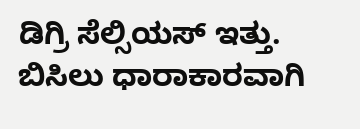ಡಿಗ್ರಿ ಸೆಲ್ಸಿಯಸ್‌ ಇತ್ತು. ಬಿಸಿಲು ಧಾರಾಕಾರವಾಗಿ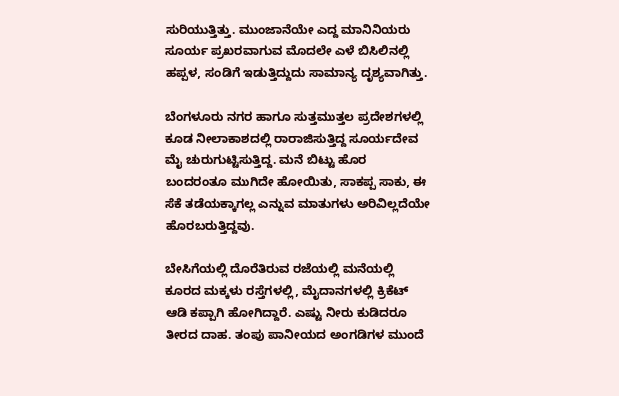ಸುರಿಯುತ್ತಿತ್ತು. ಮುಂಜಾನೆಯೇ ಎದ್ದ ಮಾನಿನಿಯರು ಸೂರ್ಯ ಪ್ರಖರವಾಗುವ ಮೊದಲೇ ಎಳೆ ಬಿಸಿಲಿನಲ್ಲಿ ಹಪ್ಪಳ, ಸಂಡಿಗೆ ಇಡುತ್ತಿದ್ದುದು ಸಾಮಾನ್ಯ ದೃಶ್ಯವಾಗಿತ್ತು.

ಬೆಂಗಳೂರು ನಗರ ಹಾಗೂ ಸುತ್ತಮುತ್ತಲ ಪ್ರದೇಶಗಳಲ್ಲಿ ಕೂಡ ನೀಲಾಕಾಶದಲ್ಲಿ ರಾರಾಜಿಸುತ್ತಿದ್ದ ಸೂರ್ಯದೇವ ಮೈ ಚುರುಗುಟ್ಟಿಸುತ್ತಿದ್ದ. ಮನೆ ಬಿಟ್ಟು ಹೊರ ಬಂದರಂತೂ ಮುಗಿದೇ ಹೋಯಿತು, ಸಾಕಪ್ಪ ಸಾಕು, ಈ ಸೆಕೆ ತಡೆಯಕ್ಕಾಗಲ್ಲ ಎನ್ನುವ ಮಾತುಗಳು ಅರಿವಿಲ್ಲದೆಯೇ ಹೊರಬರುತ್ತಿದ್ದವು.

ಬೇಸಿಗೆಯಲ್ಲಿ ದೊರೆತಿರುವ ರಜೆಯಲ್ಲಿ ಮನೆಯಲ್ಲಿ ಕೂರದ ಮಕ್ಕಳು ರಸ್ತೆಗಳಲ್ಲಿ, ಮೈದಾನಗಳಲ್ಲಿ ಕ್ರಿಕೆಟ್‌ ಆಡಿ ಕಪ್ಪಾಗಿ ಹೋಗಿದ್ದಾರೆ. ಎಷ್ಟು ನೀರು ಕುಡಿದರೂ ತೀರದ ದಾಹ. ತಂಪು ಪಾನೀಯದ ಅಂಗಡಿಗಳ ಮುಂದೆ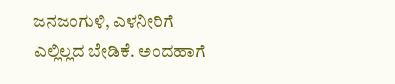ಜನಜಂಗುಳಿ, ಎಳನೀರಿಗೆ ಎಲ್ಲಿಲ್ಲದ ಬೇಡಿಕೆ. ಅಂದಹಾಗೆ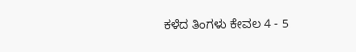ಕಳೆದ ತಿಂಗಳು ಕೇವಲ 4 - 5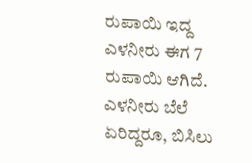ರುಪಾಯಿ ಇದ್ದ ಎಳನೀರು ಈಗ 7 ರುಪಾಯಿ ಆಗಿದೆ. ಎಳನೀರು ಬೆಲೆ ಏರಿದ್ದರೂ, ಬಿಸಿಲು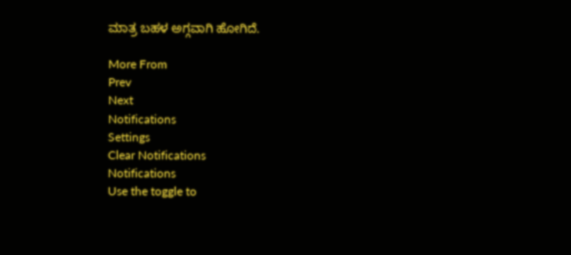ಮಾತ್ರ ಬಹಳ ಅಗ್ಗವಾಗಿ ಹೋಗಿದೆ.

More From
Prev
Next
Notifications
Settings
Clear Notifications
Notifications
Use the toggle to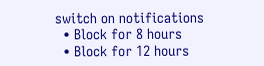switch on notifications
  • Block for 8 hours
  • Block for 12 hours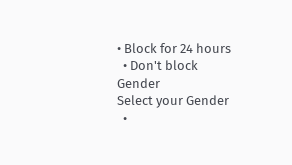• Block for 24 hours
  • Don't block
Gender
Select your Gender
  •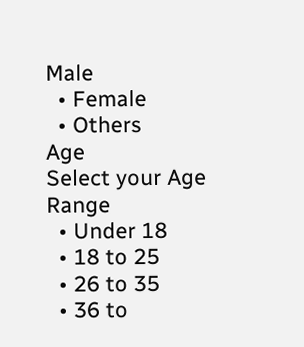Male
  • Female
  • Others
Age
Select your Age Range
  • Under 18
  • 18 to 25
  • 26 to 35
  • 36 to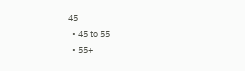45
  • 45 to 55
  • 55+